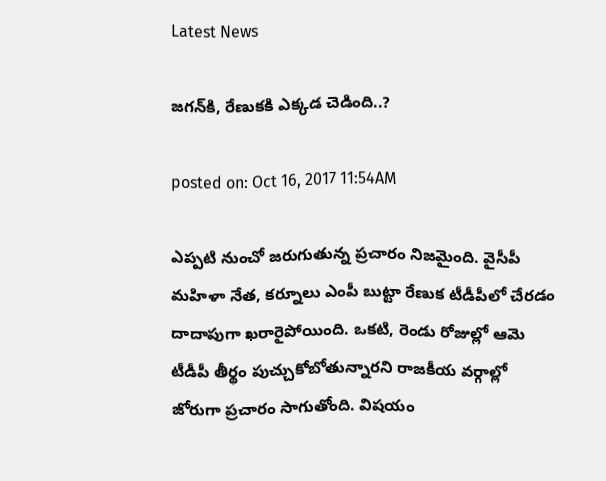Latest News

జగన్‌కి, రేణుకకి ఎక్కడ చెడింది..?

posted on: Oct 16, 2017 11:54AM

ఎప్పటి నుంచో జరుగుతున్న ప్రచారం నిజమైంది. వైసీపీ మహిళా నేత, కర్నూలు ఎంపీ బుట్టా రేణుక టీడీపీలో చేరడం దాదాపుగా ఖరారైపోయింది. ఒకటి, రెండు రోజుల్లో ఆమె టీడీపీ తీర్థం పుచ్చుకోబోతున్నారని రాజకీయ వర్గాల్లో జోరుగా ప్రచారం సాగుతోంది. విషయం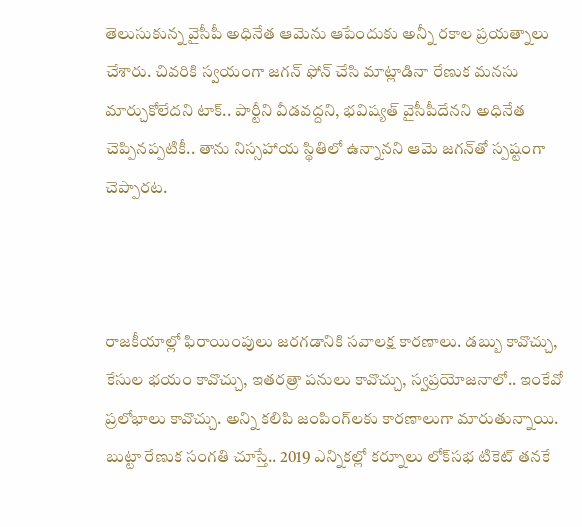తెలుసుకున్న వైసీపీ అధినేత ఆమెను ఆపేందుకు అన్నీ రకాల ప్రయత్నాలు చేశారు. చివరికి స్వయంగా జగన్ ఫోన్ చేసి మాట్లాడినా రేణుక మనసు మార్చుకోలేదని టాక్.. పార్టీని వీడవద్దని, భవిష్యత్ వైసీపీదేనని అధినేత చెప్పినప్పటికీ.. తాను నిస్సహాయ స్థితిలో ఉన్నానని ఆమె జగన్‌తో స్పష్టంగా చెప్పారట.



రాజకీయాల్లో ఫిరాయింపులు జరగడానికి సవాలక్ష కారణాలు. డబ్బు కావొచ్చు, కేసుల భయం కావొచ్చు, ఇతరత్రా పనులు కావొచ్చు, స్వప్రయోజనాలో.. ఇంకేవో ప్రలోభాలు కావొచ్చు. అన్ని కలిపి జంపింగ్‌లకు కారణాలుగా మారుతున్నాయి. బుట్టా రేణుక సంగతి చూస్తే.. 2019 ఎన్నికల్లో కర్నూలు లోక్‌సభ టికెట్ తనకే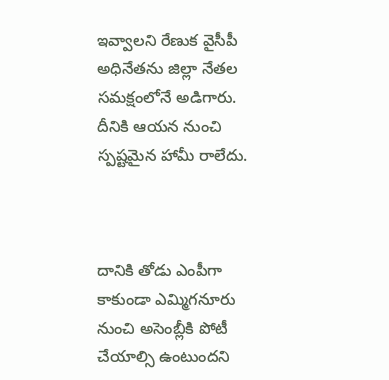ఇవ్వాలని రేణుక వైసీపీ అధినేతను జిల్లా నేతల సమక్షంలోనే అడిగారు. దీనికి ఆయన నుంచి స్పష్టమైన హామీ రాలేదు.



దానికి తోడు ఎంపీగా కాకుండా ఎమ్మిగనూరు నుంచి అసెంబ్లీకి పోటీ చేయాల్సి ఉంటుందని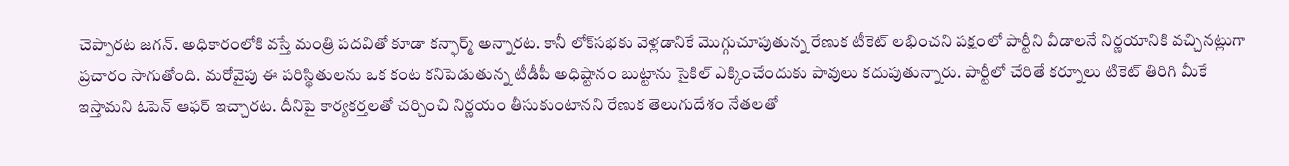చెప్పారట జగన్. అధికారంలోకి వస్తే మంత్రి పదవితో కూడా కన్ఫార్మ్ అన్నారట. కానీ లోక్‌సభకు వెళ్లడానికే మొగ్గుచూపుతున్న రేణుక టీకెట్ లభించని పక్షంలో పార్టీని వీడాలనే నిర్ణయానికి వచ్చినట్లుగా ప్రచారం సాగుతోంది. మరోవైపు ఈ పరిస్థితులను ఒక కంట కనిపెడుతున్న టీడీపీ అధిష్టానం బుట్టాను సైకిల్ ఎక్కించేందుకు పావులు కదుపుతున్నారు. పార్టీలో చేరితే కర్నూలు టికెట్ తిరిగి మీకే ఇస్తామని ఓపెన్ ఆఫర్ ఇచ్చారట. దీనిపై కార్యకర్తలతో చర్చించి నిర్ణయం తీసుకుంటానని రేణుక తెలుగుదేశం నేతలతో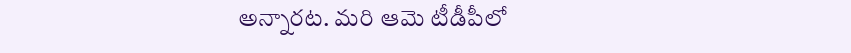అన్నారట. మరి ఆమె టీడీపీలో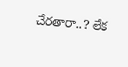చేరతారా..? లేక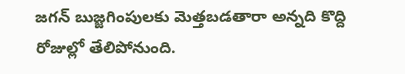జగన్ బుజ్జగింపులకు మెత్తబడతారా అన్నది కొద్ది రోజుల్లో తేలిపోనుంది.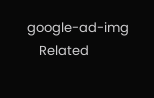google-ad-img
    Related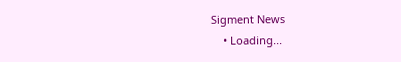Sigment News
    • Loading...